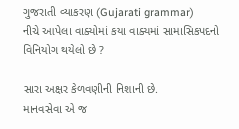ગુજરાતી વ્યાકરણ (Gujarati grammar)
નીચે આપેલા વાક્યોમાં કયા વાક્યમાં સામાસિકપદનો વિનિયોગ થયેલો છે ?

સારા અક્ષર કેળવણીની નિશાની છે.
માનવસેવા એ જ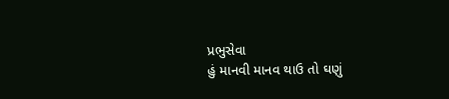પ્રભુસેવા
હું માનવી માનવ થાઉ તો ઘણું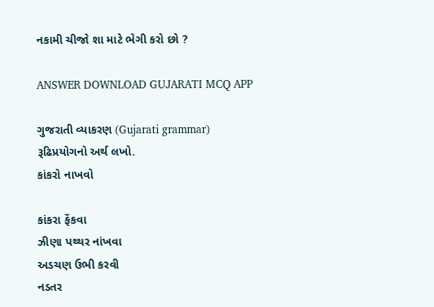નકામી ચીજો શા માટે ભેગી કરો છો ?

ANSWER DOWNLOAD GUJARATI MCQ APP

ગુજરાતી વ્યાકરણ (Gujarati grammar)
રૂઢિપ્રયોગનો અર્થ લખો.
કાંકરો નાખવો

કાંકરા ફેંકવા
ઝીણા પથ્થર નાંખવા
અડચણ ઉભી કરવી
નડતર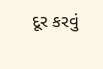દૂર કરવું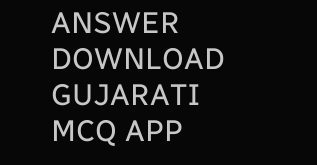ANSWER DOWNLOAD GUJARATI MCQ APP